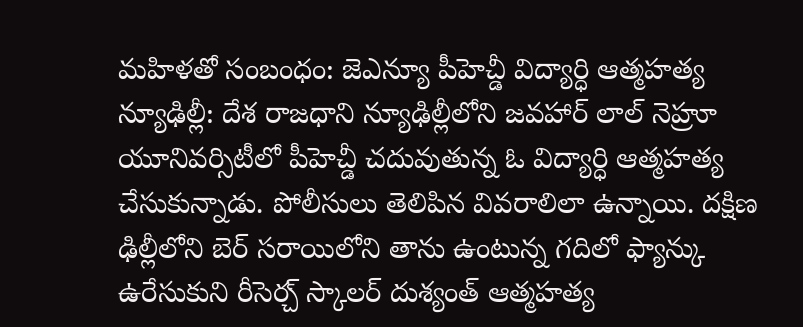మహిళతో సంబంధం: జెఎన్యూ పీహెచ్డీ విద్యార్ధి ఆత్మహత్య
న్యూఢిల్లీ: దేశ రాజధాని న్యూఢిల్లీలోని జవహార్ లాల్ నెహ్రూ యూనివర్సిటీలో పీహెచ్డీ చదువుతున్న ఓ విద్యార్ధి ఆత్మహత్య చేసుకున్నాడు. పోలీసులు తెలిపిన వివరాలిలా ఉన్నాయి. దక్షిణ ఢిల్లీలోని బెర్ సరాయిలోని తాను ఉంటున్న గదిలో ఫ్యాన్కు ఉరేసుకుని రీసెర్చ్ స్కాలర్ దుశ్యంత్ ఆత్మహత్య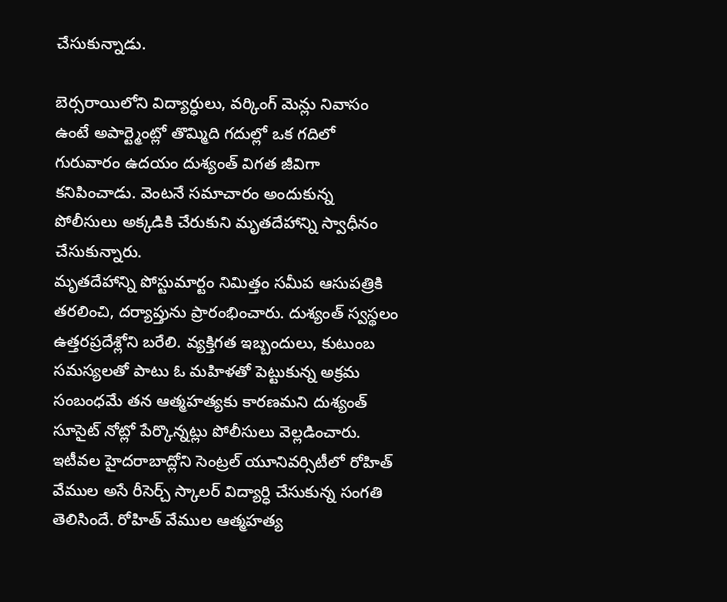చేసుకున్నాడు.

బెర్సరాయిలోని విద్యార్ధులు, వర్కింగ్ మెన్లు నివాసం ఉంటే అపార్ట్మెంట్లో తొమ్మిది గదుల్లో ఒక గదిలో గురువారం ఉదయం దుశ్యంత్ విగత జీవిగా కనిపించాడు. వెంటనే సమాచారం అందుకున్న పోలీసులు అక్కడికి చేరుకుని మృతదేహాన్ని స్వాధీనం చేసుకున్నారు.
మృతదేహాన్ని పోస్టుమార్టం నిమిత్తం సమీప ఆసుపత్రికి తరలించి, దర్యాప్తును ప్రారంభించారు. దుశ్యంత్ స్వస్థలం ఉత్తరప్రదేశ్లోని బరేలి. వ్యక్తిగత ఇబ్బందులు, కుటుంబ సమస్యలతో పాటు ఓ మహిళతో పెట్టుకున్న అక్రమ సంబంధమే తన ఆత్మహత్యకు కారణమని దుశ్యంత్ సూసైట్ నోట్లో పేర్కొన్నట్లు పోలీసులు వెల్లడించారు.
ఇటీవల హైదరాబాద్లోని సెంట్రల్ యూనివర్సిటీలో రోహిత్ వేముల అసే రీసెర్చ్ స్కాలర్ విద్యార్ధి చేసుకున్న సంగతి తెలిసిందే. రోహిత్ వేముల ఆత్మహత్య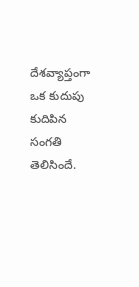దేశవ్యాప్తంగా ఒక కుదుపు కుదిపిన సంగతి తెలిసిందే.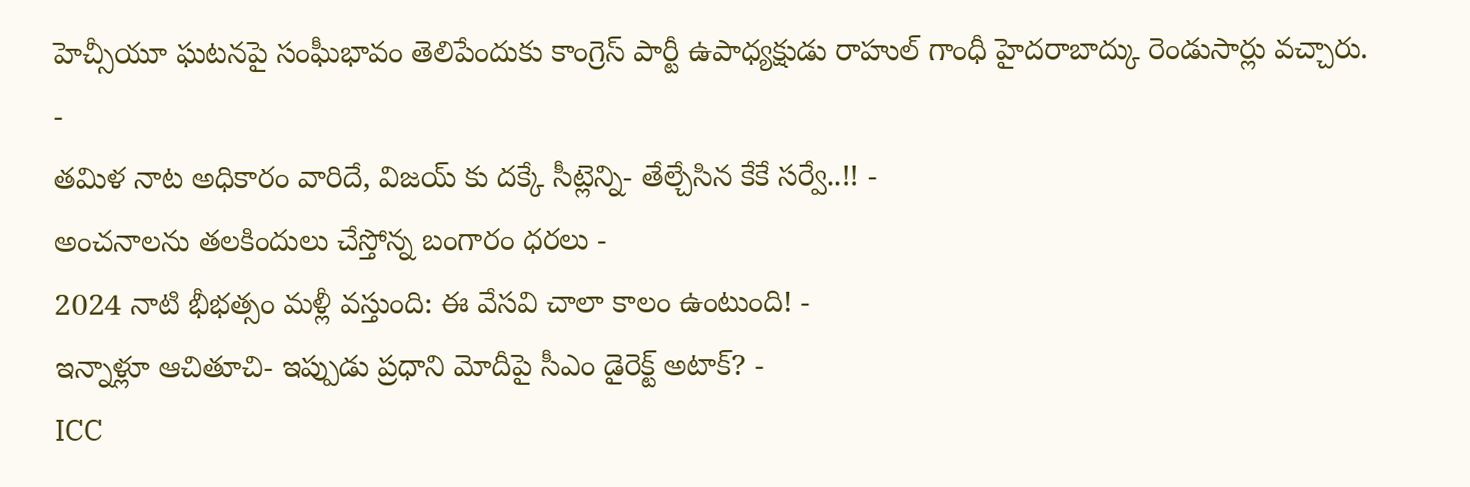హెచ్సీయూ ఘటనపై సంఘీభావం తెలిపేందుకు కాంగ్రెస్ పార్టీ ఉపాధ్యక్షుడు రాహుల్ గాంధీ హైదరాబాద్కు రెండుసార్లు వచ్చారు.
-
తమిళ నాట అధికారం వారిదే, విజయ్ కు దక్కే సీట్లెన్ని- తేల్చేసిన కేకే సర్వే..!! -
అంచనాలను తలకిందులు చేస్తోన్న బంగారం ధరలు -
2024 నాటి భీభత్సం మళ్లీ వస్తుంది: ఈ వేసవి చాలా కాలం ఉంటుంది! -
ఇన్నాళ్లూ ఆచితూచి- ఇప్పుడు ప్రధాని మోదీపై సీఎం డైరెక్ట్ అటాక్? -
ICC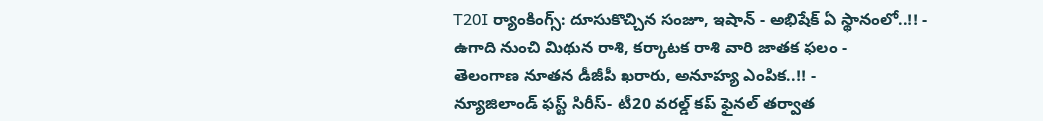T20I ర్యాంకింగ్స్: దూసుకొచ్చిన సంజూ, ఇషాన్ - అభిషేక్ ఏ స్థానంలో..!! -
ఉగాది నుంచి మిథున రాశి, కర్కాటక రాశి వారి జాతక ఫలం -
తెలంగాణ నూతన డీజీపీ ఖరారు, అనూహ్య ఎంపిక..!! -
న్యూజిలాండ్ ఫస్ట్ సిరీస్- టీ20 వరల్డ్ కప్ ఫైనల్ తర్వాత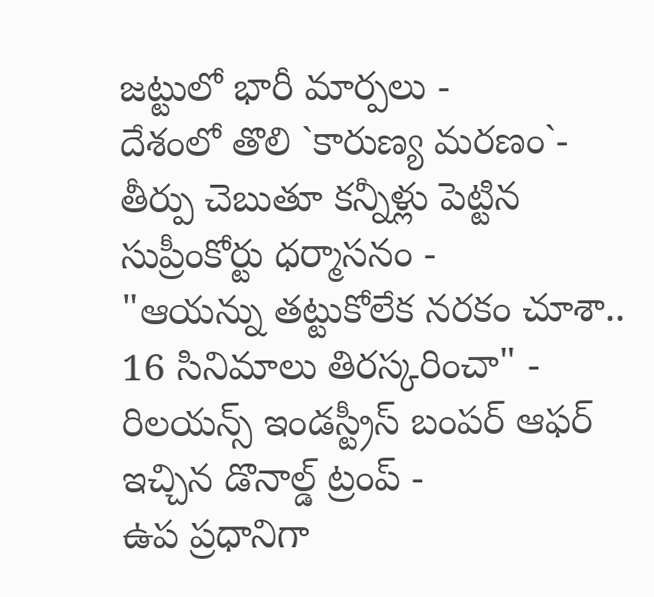జట్టులో భారీ మార్పలు -
దేశంలో తొలి `కారుణ్య మరణం`- తీర్పు చెబుతూ కన్నీళ్లు పెట్టిన సుప్రీంకోర్టు ధర్మాసనం -
"ఆయన్ను తట్టుకోలేక నరకం చూశా.. 16 సినిమాలు తిరస్కరించా" -
రిలయన్స్ ఇండస్ట్రీస్ బంపర్ ఆఫర్ ఇచ్చిన డొనాల్డ్ ట్రంప్ -
ఉప ప్రధానిగా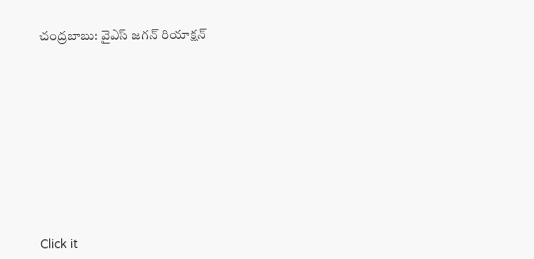చంద్రబాబు: వైఎస్ జగన్ రియాక్షన్












Click it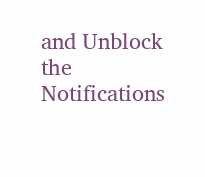and Unblock the Notifications